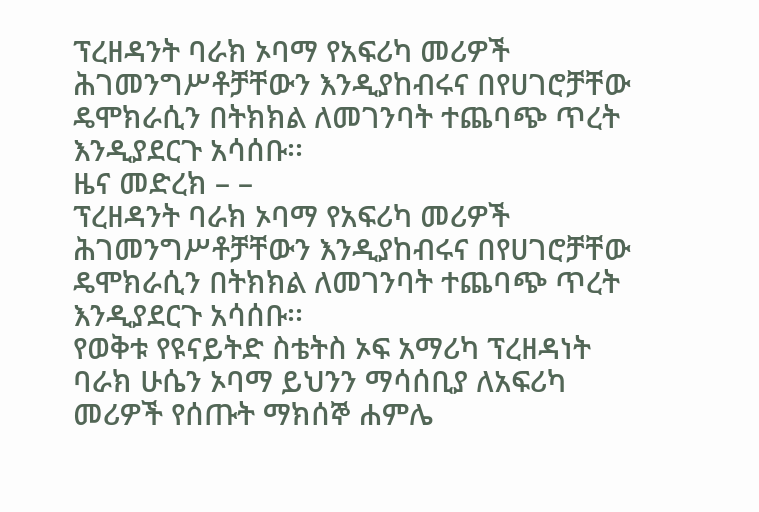ፕረዘዳንት ባራክ ኦባማ የአፍሪካ መሪዎች ሕገመንግሥቶቻቸውን እንዲያከብሩና በየሀገሮቻቸው ዴሞክራሲን በትክክል ለመገንባት ተጨባጭ ጥረት እንዲያደርጉ አሳሰቡ፡፡
ዜና መድረክ – –
ፕረዘዳንት ባራክ ኦባማ የአፍሪካ መሪዎች ሕገመንግሥቶቻቸውን እንዲያከብሩና በየሀገሮቻቸው ዴሞክራሲን በትክክል ለመገንባት ተጨባጭ ጥረት እንዲያደርጉ አሳሰቡ፡፡
የወቅቱ የዩናይትድ ስቴትስ ኦፍ አማሪካ ፕረዘዳነት ባራክ ሁሴን ኦባማ ይህንን ማሳሰቢያ ለአፍሪካ መሪዎች የሰጡት ማክሰኞ ሐምሌ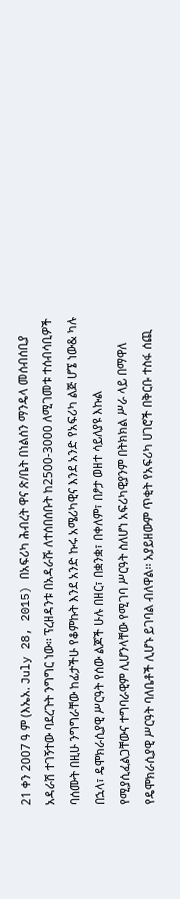21 ቀን 2007 ዓ ም (እኤአ. July 28, 2015) በአፍሪካ ሕብረት ዋና ጽ/ቤት በነልሰን ማንዴላ መሰብሰቢያ አዳራሽ ተገኝተው ባደረጉት ንግግር ነው፡፡ ፕረዘዳንቱ በአዳራሹ ለተሰበሰቡት ከ2500-3000 ለሚገመቱ ተሰብሳቢዎች ባሰሙት በዚሁ ንግግራቸው ከፊታችሁ የቆምኩት እንደ አንድ ኩሩ አሜሪካዊና እንደ አንድ የአፍሪካ ልጅ ሆኜ ነው& ካሉ በኋላ፣ ዴሞክራሲያዊ ሥርዓት የሰው ልጆች ሁሉ በዘር፣ በቋንቋ፣ በቀለም፣ በፆታ ወዘተ ሳይለያዩ እኩል የሚያሲፈልጋቸውና ተግባራዊም ሊሆንላቸው የሚገባ ሥርዓት ስለሆነ አፍሪካዊያንም በትክክል ሥራ ላይ በማዋለ የዴሞክራሲያዊ ሥርዓት ባለቤቶች ሊሆኑ ይገባል ብለዋል፡፡ አያይዘውም ጥቂት የአፍሪካ ሀገሮች በቅርቡ ተስፋ ሰጪ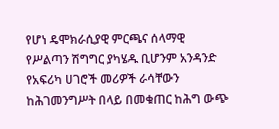የሆነ ዴሞክራሲያዊ ምርጫና ሰላማዊ የሥልጣን ሽግግር ያካሄዱ ቢሆንም አንዳንድ የአፍሪካ ሀገሮች መሪዎች ራሳቸውን ከሕገመንግሥት በላይ በመቁጠር ከሕግ ውጭ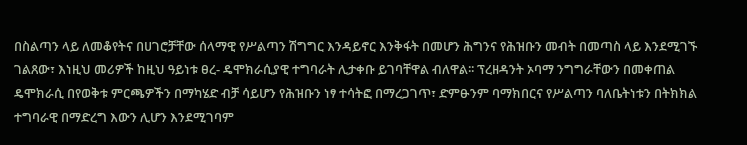በስልጣን ላይ ለመቆየትና በሀገሮቻቸው ሰላማዊ የሥልጣን ሽግግር እንዳይኖር እንቅፋት በመሆን ሕግንና የሕዝቡን መብት በመጣስ ላይ እንደሚገኙ ገልጸው፣ እነዚህ መሪዎች ከዚህ ዓይነቱ ፀረ- ዴሞክራሲያዊ ተግባራት ሊታቀቡ ይገባቸዋል ብለዋል፡፡ ፕረዘዳንት ኦባማ ንግግራቸውን በመቀጠል ዴሞክራሲ በየወቅቱ ምርጫዎችን በማካሄድ ብቻ ሳይሆን የሕዝቡን ነፃ ተሳትፎ በማረጋገጥ፣ ድምፁንም ባማክበርና የሥልጣን ባለቤትነቱን በትክክል ተግባራዊ በማድረግ እውን ሊሆን እንደሚገባም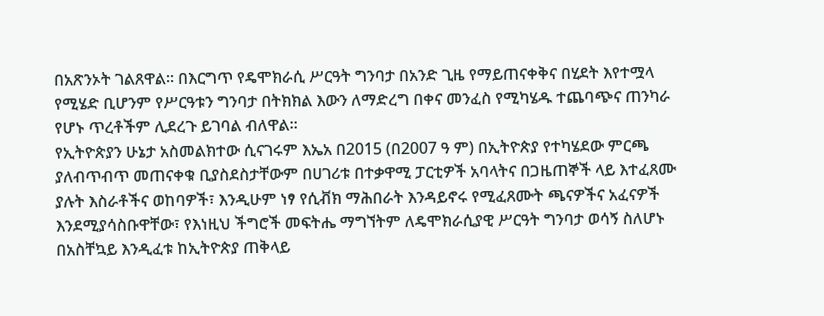በአጽንኦት ገልጸዋል፡፡ በእርግጥ የዴሞክራሲ ሥርዓት ግንባታ በአንድ ጊዜ የማይጠናቀቅና በሂደት እየተሟላ የሚሄድ ቢሆንም የሥርዓቱን ግንባታ በትክክል እውን ለማድረግ በቀና መንፈስ የሚካሄዱ ተጨባጭና ጠንካራ የሆኑ ጥረቶችም ሊደረጉ ይገባል ብለዋል፡፡
የኢትዮጵያን ሁኔታ አስመልክተው ሲናገሩም እኤአ በ2015 (በ2007 ዓ ም) በኢትዮጵያ የተካሄደው ምርጫ ያለብጥብጥ መጠናቀቁ ቢያስደስታቸውም በሀገሪቱ በተቃዋሚ ፓርቲዎች አባላትና በጋዜጠኞች ላይ እተፈጸሙ ያሉት እስራቶችና ወከባዎች፣ እንዲሁም ነፃ የሲቭክ ማሕበራት እንዳይኖሩ የሚፈጸሙት ጫናዎችና አፈናዎች እንደሚያሳስቡዋቸው፣ የእነዚህ ችግሮች መፍትሔ ማግኘትም ለዴሞክራሲያዊ ሥርዓት ግንባታ ወሳኝ ስለሆኑ በአስቸኳይ እንዲፈቱ ከኢትዮጵያ ጠቅላይ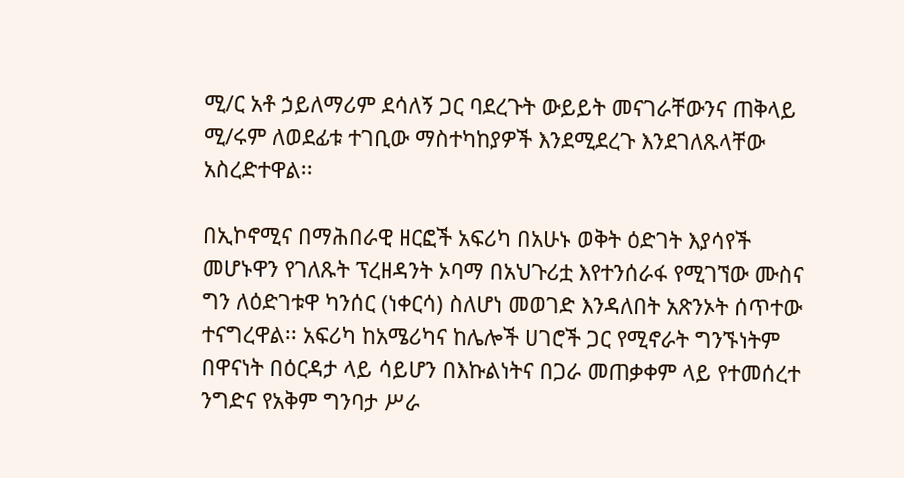ሚ/ር አቶ ኃይለማሪም ደሳለኝ ጋር ባደረጉት ውይይት መናገራቸውንና ጠቅላይ ሚ/ሩም ለወደፊቱ ተገቢው ማስተካከያዎች እንደሚደረጉ እንደገለጹላቸው አስረድተዋል፡፡

በኢኮኖሚና በማሕበራዊ ዘርፎች አፍሪካ በአሁኑ ወቅት ዕድገት እያሳየች መሆኑዋን የገለጹት ፕረዘዳንት ኦባማ በአህጉሪቷ እየተንሰራፋ የሚገኘው ሙስና ግን ለዕድገቱዋ ካንሰር (ነቀርሳ) ስለሆነ መወገድ እንዳለበት አጽንኦት ሰጥተው ተናግረዋል፡፡ አፍሪካ ከአሜሪካና ከሌሎች ሀገሮች ጋር የሚኖራት ግንኙነትም በዋናነት በዕርዳታ ላይ ሳይሆን በእኩልነትና በጋራ መጠቃቀም ላይ የተመሰረተ ንግድና የአቅም ግንባታ ሥራ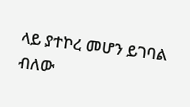ላይ ያተኮረ መሆን ይገባል ብለው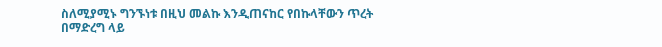ስለሚያሚኑ ግንኙነቱ በዚህ መልኩ እንዲጠናከር የበኩላቸውን ጥረት በማድረግ ላይ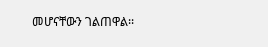መሆናቸውን ገልጠዋል፡፡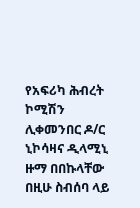የአፍሪካ ሕብረት ኮሚሽን ሊቀመንበር ዶ/ር ኒኮሳዛና ዲላሚኒ ዙማ በበኩላቸው በዚሁ ስብሰባ ላይ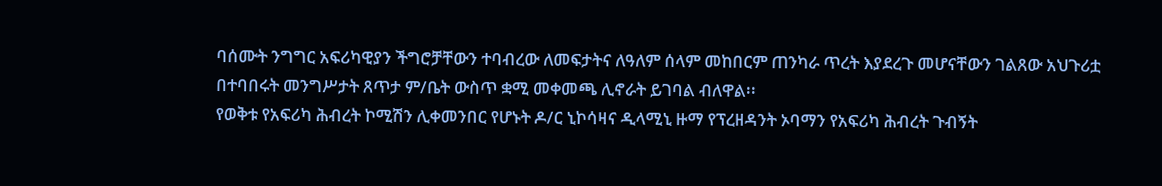ባሰሙት ንግግር አፍሪካዊያን ችግሮቻቸውን ተባብረው ለመፍታትና ለዓለም ሰላም መከበርም ጠንካራ ጥረት እያደረጉ መሆናቸውን ገልጸው አህጉሪቷ በተባበሩት መንግሥታት ጸጥታ ም/ቤት ውስጥ ቋሚ መቀመጫ ሊኖራት ይገባል ብለዋል፡፡
የወቅቱ የአፍሪካ ሕብረት ኮሚሽን ሊቀመንበር የሆኑት ዶ/ር ኒኮሳዛና ዲላሚኒ ዙማ የፕረዘዳንት ኦባማን የአፍሪካ ሕብረት ጉብኝት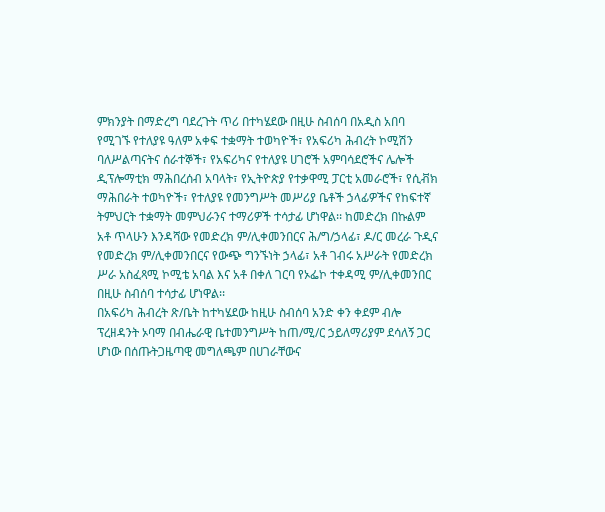ምክንያት በማድረግ ባደረጉት ጥሪ በተካሄደው በዚሁ ስብሰባ በአዲስ አበባ የሚገኙ የተለያዩ ዓለም አቀፍ ተቋማት ተወካዮች፣ የአፍሪካ ሕብረት ኮሚሽን ባለሥልጣናትና ሰራተኞች፣ የአፍሪካና የተለያዩ ሀገሮች አምባሳደሮችና ሌሎች ዲፕሎማቲክ ማሕበረሰብ አባላት፣ የኢትዮጵያ የተቃዋሚ ፓርቲ አመራሮች፣ የሲቭክ ማሕበራት ተወካዮች፣ የተለያዩ የመንግሥት መሥሪያ ቤቶች ኃላፊዎችና የከፍተኛ ትምህርት ተቋማት መምህራንና ተማሪዎች ተሳታፊ ሆነዋል፡፡ ከመድረክ በኩልም አቶ ጥላሁን እንዳሻው የመድረክ ም/ሊቀመንበርና ሕ/ግ/ኃላፊ፣ ዶ/ር መረራ ጉዲና የመድረክ ም/ሊቀመንበርና የውጭ ግንኙነት ኃላፊ፣ አቶ ገብሩ አሥራት የመድረክ ሥራ አስፈጻሚ ኮሚቴ አባል እና አቶ በቀለ ገርባ የኦፌኮ ተቀዳሚ ም/ሊቀመንበር በዚሁ ስብሰባ ተሳታፊ ሆነዋል፡፡
በአፍሪካ ሕብረት ጽ/ቤት ከተካሄደው ከዚሁ ስብሰባ አንድ ቀን ቀደም ብሎ ፕረዘዳንት ኦባማ በብሔራዊ ቤተመንግሥት ከጠ/ሚ/ር ኃይለማሪያም ደሳለኝ ጋር ሆነው በሰጡትጋዜጣዊ መግለጫም በሀገራቸውና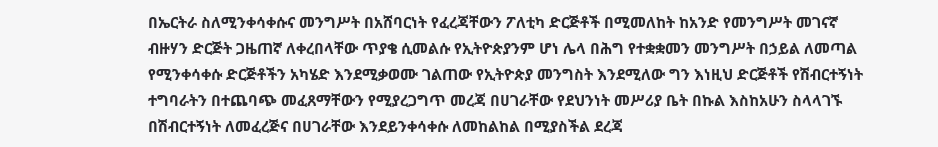በኤርትራ ስለሚንቀሳቀሱና መንግሥት በአሸባርነት የፈረጃቸውን ፖለቲካ ድርጅቶች በሚመለከት ከአንድ የመንግሥት መገናኛ ብዙሃን ድርጅት ጋዜጠኛ ለቀረበላቸው ጥያቄ ሲመልሱ የኢትዮጵያንም ሆነ ሌላ በሕግ የተቋቋመን መንግሥት በኃይል ለመጣል የሚንቀሳቀሱ ድርጅቶችን አካሄድ እንደሚቃወሙ ገልጠው የኢትዮጵያ መንግስት እንደሚለው ግን እነዚህ ድርጅቶች የሽብርተኝነት ተግባራትን በተጨባጭ መፈጸማቸውን የሚያረጋግጥ መረጃ በሀገራቸው የደህንነት መሥሪያ ቤት በኩል እስከአሁን ስላላገኙ በሽብርተኝነት ለመፈረጅና በሀገራቸው እንደይንቀሳቀሱ ለመከልከል በሚያስችል ደረጃ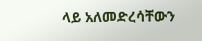ላይ አለመድረሳቸውን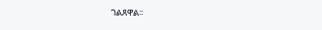ገልጸዋል፡፡